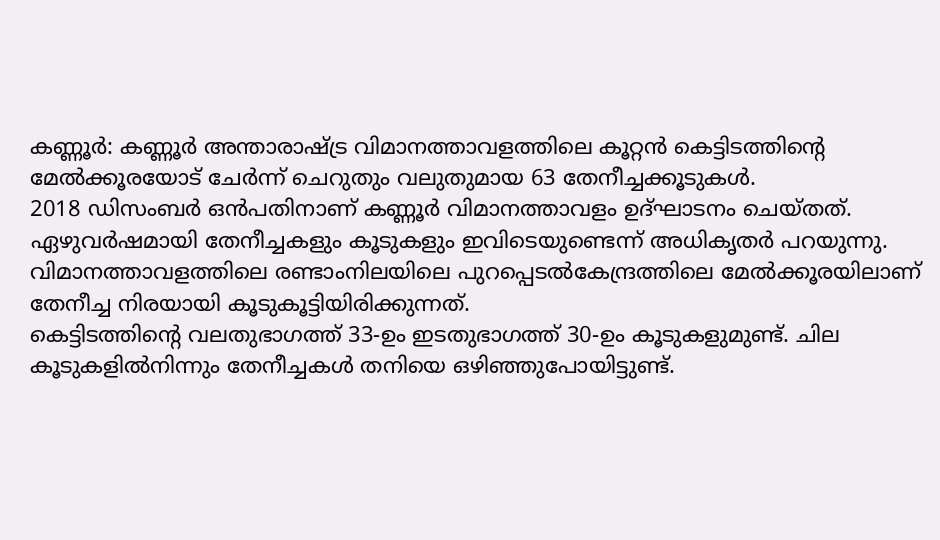കണ്ണൂർ: കണ്ണൂർ അന്താരാഷ്ട്ര വിമാനത്താവളത്തിലെ കൂറ്റൻ കെട്ടിടത്തിന്റെ മേൽക്കൂരയോട് ചേർന്ന് ചെറുതും വലുതുമായ 63 തേനീച്ചക്കൂടുകൾ.
2018 ഡിസംബർ ഒൻപതിനാണ് കണ്ണൂർ വിമാനത്താവളം ഉദ്ഘാടനം ചെയ്തത്. ഏഴുവർഷമായി തേനീച്ചകളും കൂടുകളും ഇവിടെയുണ്ടെന്ന് അധികൃതർ പറയുന്നു. വിമാനത്താവളത്തിലെ രണ്ടാംനിലയിലെ പുറപ്പെടൽകേന്ദ്രത്തിലെ മേൽക്കൂരയിലാണ് തേനീച്ച നിരയായി കൂടുകൂട്ടിയിരിക്കുന്നത്.
കെട്ടിടത്തിന്റെ വലതുഭാഗത്ത് 33-ഉം ഇടതുഭാഗത്ത് 30-ഉം കൂടുകളുമുണ്ട്. ചില കൂടുകളിൽനിന്നും തേനീച്ചകൾ തനിയെ ഒഴിഞ്ഞുപോയിട്ടുണ്ട്.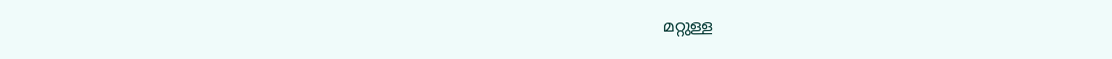മറ്റുള്ള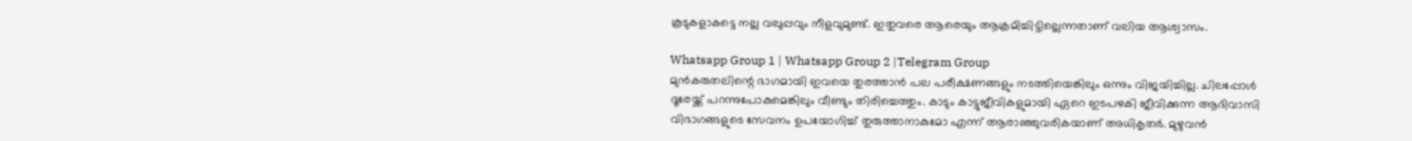കൂടുകളാകട്ടെ നല്ല വലുപ്പവും നീളവുമുണ്ട്. ഇതുവരെ ആരെയും ആക്രമിച്ചിട്ടില്ലെന്നതാണ് വലിയ ആശ്വാസം.

Whatsapp Group 1 | Whatsapp Group 2 |Telegram Group
മുൻകരുതലിന്റെ ഭാഗമായി ഇവയെ തുരത്താൻ പല പരീക്ഷണങ്ങളും നടത്തിയെങ്കിലും ഒന്നും വിജയിച്ചില്ല. ചിലപ്പോൾ ദൂരേയ്ക്ക് പറന്നുപോകുമെങ്കിലും വീണ്ടും തിരിച്ചെത്തും. കാടും കാട്ടുജീവികളുമായി ഏറെ ഇടപഴകി ജീവിക്കുന്ന ആദിവാസി വിഭാഗങ്ങളുടെ സേവനം ഉപയോഗിച്ച് തുരുത്താനാകുമോ എന്ന് ആരാഞ്ഞുവരികയാണ് അധികൃതർ. മുഴുവൻ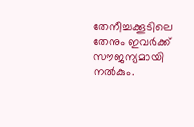തേനീച്ചക്കൂടിലെ തേനും ഇവർക്ക് സൗജന്യമായി നൽകും.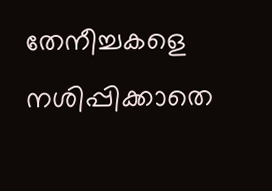തേനീച്ചകളെ നശിപ്പിക്കാതെ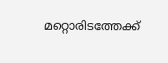മറ്റൊരിടത്തേക്ക്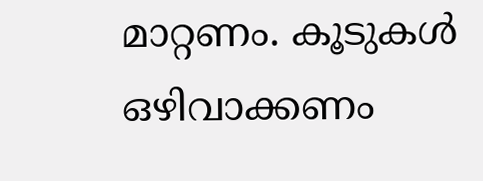മാറ്റണം. കൂടുകൾ ഒഴിവാക്കണം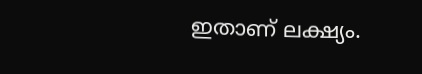ഇതാണ് ലക്ഷ്യം.